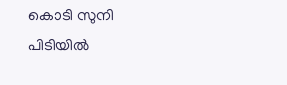കൊടി സുനി പിടിയില്‍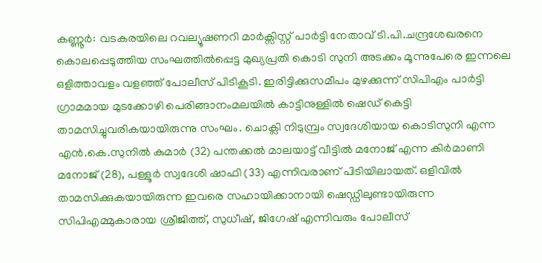കണ്ണൂര്‍: വടകരയിലെ റവല്യൂഷണറി മാര്‍ക്സിസ്റ്റ്‌ പാര്‍ട്ടി നേതാവ്‌ ടി.പി.ചന്ദ്രശേഖരനെ കൊലപ്പെടുത്തിയ സംഘത്തില്‍പ്പെട്ട മുഖ്യപ്രതി കൊടി സുനി അടക്കം മൂന്നുപേരെ ഇന്നലെ ഒളിത്താവളം വളഞ്ഞ്‌ പോലീസ്‌ പിടികൂടി. ഇരിട്ടിക്കുസമീപം മുഴക്കുന്ന്‌ സിപിഎം പാര്‍ട്ടി ഗ്രാമമായ മുടക്കോഴി പെരിങ്ങാനംമലയില്‍ കാട്ടിനുള്ളില്‍ ഷെഡ്‌ കെട്ടി താമസിച്ചുവരികയായിരുന്നു സംഘം. ചൊക്ലി നിടുമ്പ്രം സ്വദേശിയായ കൊടിസുനി എന്ന എന്‍.കെ.സുനില്‍ കുമാര്‍ (32) പന്തക്കല്‍ മാലയാട്ട്‌ വീട്ടില്‍ മനോജ്‌ എന്ന കിര്‍മാണി മനോജ്‌ (28), പള്ളൂര്‍ സ്വദേശി ഷാഫി (33) എന്നിവരാണ്‌ പിടിയിലായത്‌. ഒളിവില്‍ താമസിക്കുകയായിരുന്ന ഇവരെ സഹായിക്കാനായി ഷെഡ്ഡിലുണ്ടായിരുന്ന സിപിഎമ്മുകാരായ ശ്രീജിത്ത്‌, സുധീഷ്‌, ജിഗേഷ്‌ എന്നിവരും പോലീസ്‌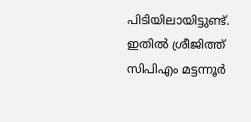പിടിയിലായിട്ടുണ്ട്‌. ഇതില്‍ ശ്രീജിത്ത്‌ സിപിഎം മട്ടന്നൂര്‍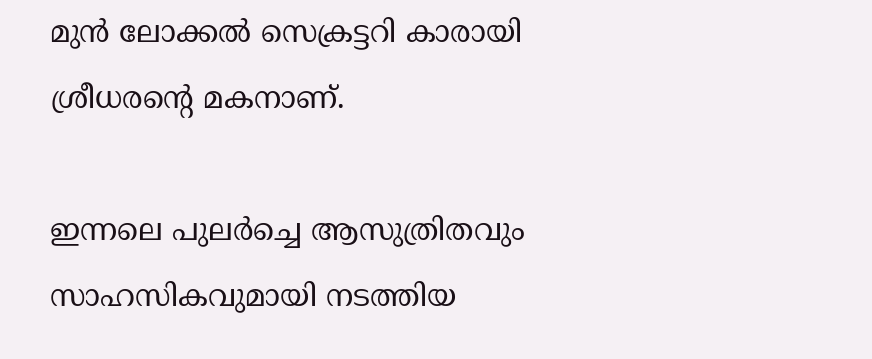മുന്‍ ലോക്കല്‍ സെക്രട്ടറി കാരായി ശ്രീധരന്റെ മകനാണ്‌.

ഇന്നലെ പുലര്‍ച്ചെ ആസുത്രിതവും സാഹസികവുമായി നടത്തിയ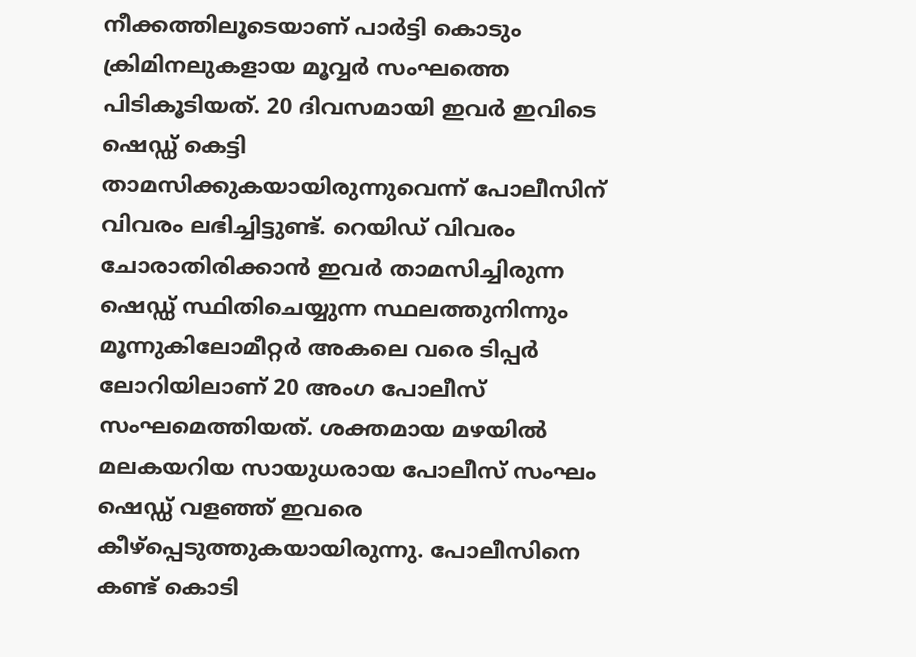നീക്കത്തിലൂടെയാണ്‌ പാര്‍ട്ടി കൊടും ക്രിമിനലുകളായ മൂവ്വര്‍ സംഘത്തെ പിടികൂടിയത്‌. 20 ദിവസമായി ഇവര്‍ ഇവിടെ ഷെഡ്ഡ്‌ കെട്ടി താമസിക്കുകയായിരുന്നുവെന്ന്‌ പോലീസിന്‌ വിവരം ലഭിച്ചിട്ടുണ്ട്‌. റെയിഡ്‌ വിവരം ചോരാതിരിക്കാന്‍ ഇവര്‍ താമസിച്ചിരുന്ന ഷെഡ്ഡ്‌ സ്ഥിതിചെയ്യുന്ന സ്ഥലത്തുനിന്നും മൂന്നുകിലോമീറ്റര്‍ അകലെ വരെ ടിപ്പര്‍ ലോറിയിലാണ്‌ 20 അംഗ പോലീസ്‌ സംഘമെത്തിയത്‌. ശക്തമായ മഴയില്‍ മലകയറിയ സായുധരായ പോലീസ്‌ സംഘം ഷെഡ്ഡ്‌ വളഞ്ഞ്‌ ഇവരെ കീഴ്പ്പെടുത്തുകയായിരുന്നു. പോലീസിനെ കണ്ട്‌ കൊടി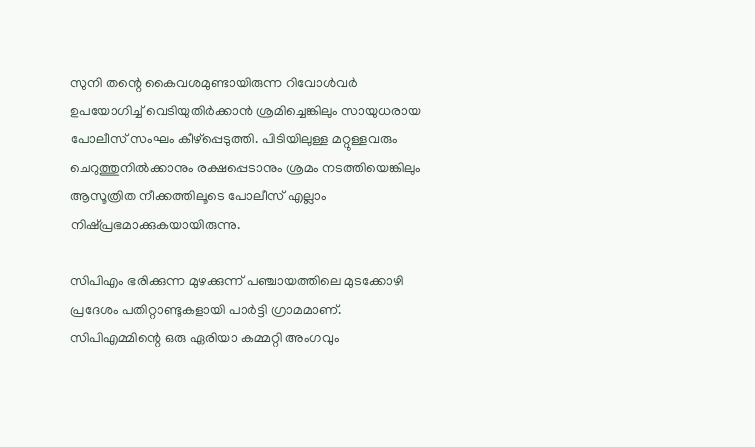സുനി തന്റെ കൈവശമുണ്ടായിരുന്ന റിവോള്‍വര്‍ ഉപയോഗിച്ച്‌ വെടിയുതിര്‍ക്കാന്‍ ശ്രമിച്ചെങ്കിലും സായുധരായ പോലീസ്‌ സംഘം കീഴ്പ്പെടുത്തി. പിടിയിലുള്ള മറ്റുള്ളവരും ചെറുത്തുനില്‍ക്കാനും രക്ഷപ്പെടാനും ശ്രമം നടത്തിയെങ്കിലും ആസൂത്രിത നീക്കത്തിലൂടെ പോലീസ്‌ എല്ലാം നിഷ്പ്രഭമാക്കുകയായിരുന്നു.

സിപിഎം ഭരിക്കുന്ന മുഴക്കുന്ന്‌ പഞ്ചായത്തിലെ മുടക്കോഴി പ്രദേശം പതിറ്റാണ്ടുകളായി പാര്‍ട്ടി ഗ്രാമമാണ്‌. സിപിഎമ്മിന്റെ ഒരു ഏരിയാ കമ്മറ്റി അംഗവും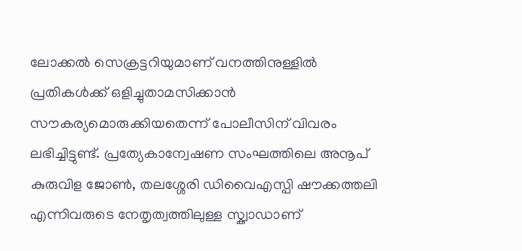ലോക്കല്‍ സെക്രട്ടറിയുമാണ്‌ വനത്തിനുള്ളില്‍ പ്രതികള്‍ക്ക്‌ ഒളിച്ചുതാമസിക്കാന്‍ സൗകര്യമൊരുക്കിയതെന്ന്‌ പോലീസിന്‌ വിവരം ലഭിച്ചിട്ടുണ്ട്‌. പ്രത്യേകാന്വേഷണ സംഘത്തിലെ അനൂപ്‌ കുരുവിള ജോണ്‍, തലശ്ശേരി ഡിവൈഎസ്പി ഷൗക്കത്തലി എന്നിവരുടെ നേതൃത്വത്തിലുള്ള സ്ക്വാഡാണ്‌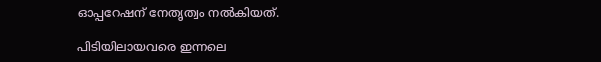ഓപ്പറേഷന്‌ നേതൃത്വം നല്‍കിയത്‌.

പിടിയിലായവരെ ഇന്നലെ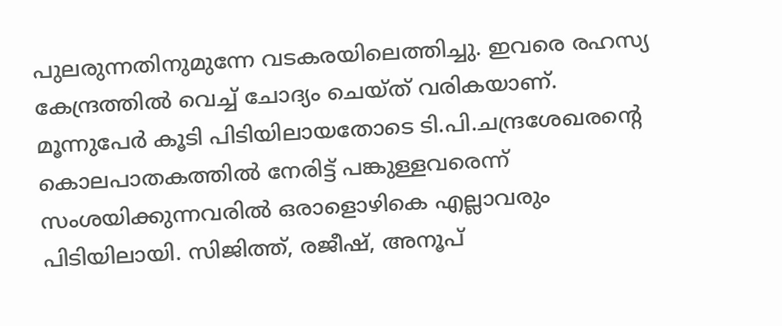പുലരുന്നതിനുമുന്നേ വടകരയിലെത്തിച്ചു. ഇവരെ രഹസ്യ കേന്ദ്രത്തില്‍ വെച്ച്‌ ചോദ്യം ചെയ്ത്‌ വരികയാണ്‌. മൂന്നുപേര്‍ കൂടി പിടിയിലായതോടെ ടി.പി.ചന്ദ്രശേഖരന്റെ കൊലപാതകത്തില്‍ നേരിട്ട്‌ പങ്കുള്ളവരെന്ന്‌ സംശയിക്കുന്നവരില്‍ ഒരാളൊഴികെ എല്ലാവരും പിടിയിലായി. സിജിത്ത്‌, രജീഷ്‌, അനൂപ്‌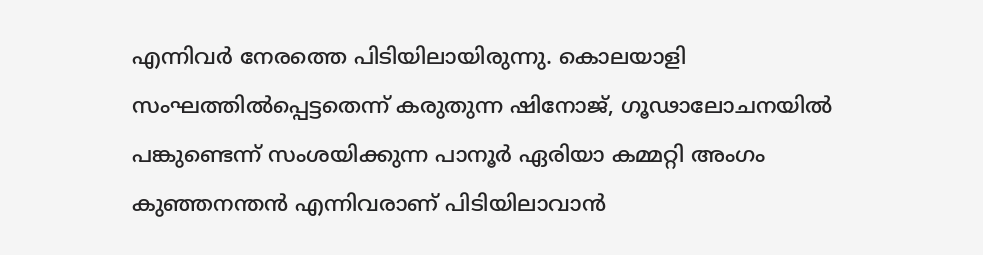എന്നിവര്‍ നേരത്തെ പിടിയിലായിരുന്നു. കൊലയാളി സംഘത്തില്‍പ്പെട്ടതെന്ന്‌ കരുതുന്ന ഷിനോജ്‌, ഗൂഢാലോചനയില്‍ പങ്കുണ്ടെന്ന്‌ സംശയിക്കുന്ന പാനൂര്‍ ഏരിയാ കമ്മറ്റി അംഗം കുഞ്ഞനന്തന്‍ എന്നിവരാണ്‌ പിടിയിലാവാന്‍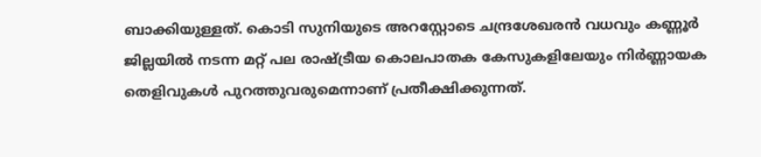ബാക്കിയുള്ളത്‌. കൊടി സുനിയുടെ അറസ്റ്റോടെ ചന്ദ്രശേഖരന്‍ വധവും കണ്ണൂര്‍ ജില്ലയില്‍ നടന്ന മറ്റ്‌ പല രാഷ്ട്രീയ കൊലപാതക കേസുകളിലേയും നിര്‍ണ്ണായക തെളിവുകള്‍ പുറത്തുവരുമെന്നാണ്‌ പ്രതീക്ഷിക്കുന്നത്‌.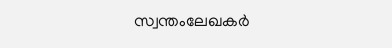സ്വന്തംലേഖകര്‍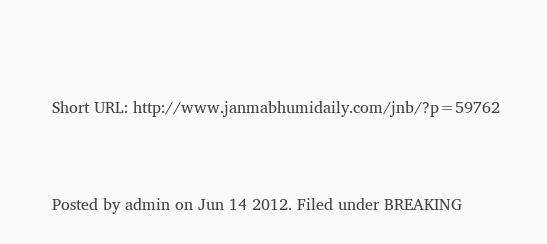Short URL: http://www.janmabhumidaily.com/jnb/?p=59762



Posted by admin on Jun 14 2012. Filed under BREAKING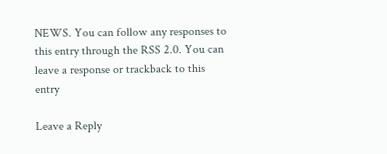NEWS. You can follow any responses to this entry through the RSS 2.0. You can leave a response or trackback to this entry

Leave a Reply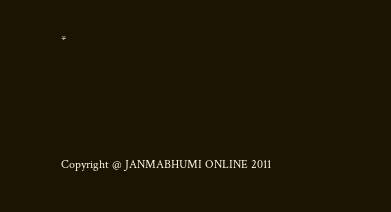*




Copyright @ JANMABHUMI ONLINE 2011